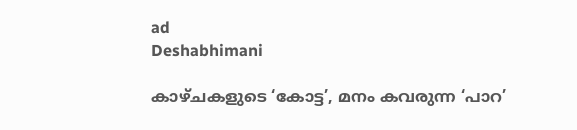ad
Deshabhimani

കാഴ്‌ചകളുടെ ‘കോട്ട’, മനം കവരുന്ന ‘പാറ’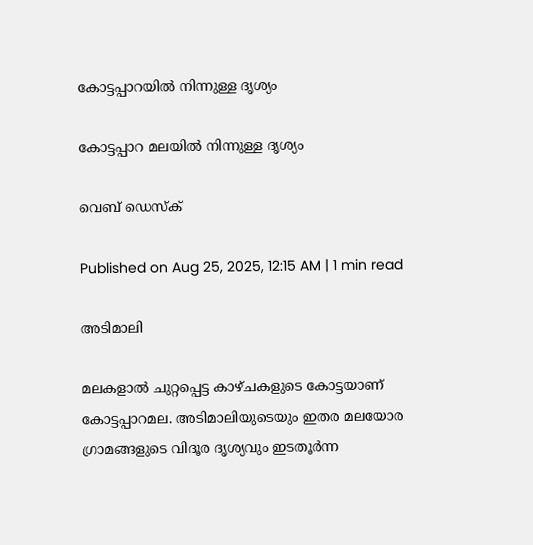കോട്ടപ്പാറയിൽ നിന്നുള്ള ദൃശ്യം

കോട്ടപ്പാറ മലയിൽ നിന്നുള്ള ദൃശ്യം

വെബ് ഡെസ്ക്

Published on Aug 25, 2025, 12:15 AM | 1 min read

അടിമാലി

മലകളാല്‍ ചുറ്റപ്പെട്ട കാഴ്‌ചകളുടെ കോട്ടയാണ്‌ കോട്ടപ്പാറമല. അടിമാലിയുടെയും ഇതര മലയോര ഗ്രാമങ്ങളുടെ വിദൂര ദൃശ്യവും ഇടതൂര്‍ന്ന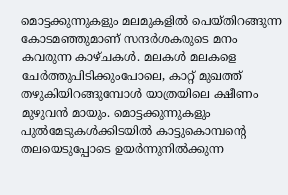മൊട്ടക്കുന്നുകളും മലമുകളില്‍ പെയ്‌തിറങ്ങുന്ന കോടമഞ്ഞുമാണ്‌ സന്ദര്‍ശകരുടെ മനം കവരുന്ന കാഴ്‌ചകൾ. മലകൾ മലകളെ ചേർത്തുപിടിക്കുംപോലെ, കാറ്റ് മുഖത്ത് തഴുകിയിറങ്ങുമ്പോൾ യാത്രയിലെ ക്ഷീണം മുഴുവൻ മായും. മൊട്ടക്കുന്നുകളും പുല്‍മേടുകള്‍ക്കിടയില്‍ കാട്ടുകൊമ്പന്റെ തലയെടുപ്പോടെ ഉയര്‍ന്നുനില്‍ക്കുന്ന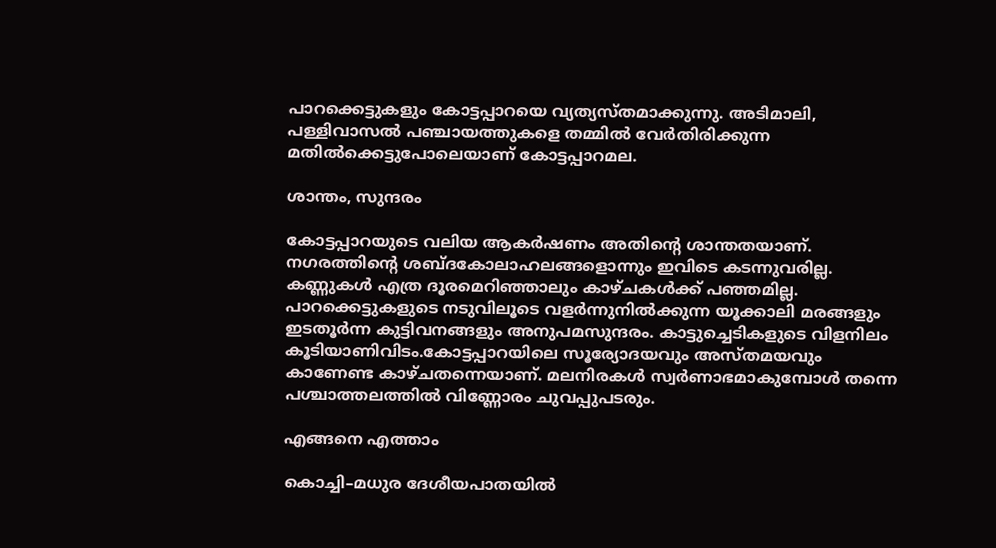പാറക്കെട്ടുകളും കോട്ടപ്പാറയെ വ്യത്യസ്‌തമാക്കുന്നു. അടിമാലി, പള്ളിവാസല്‍ പഞ്ചായത്തുകളെ തമ്മില്‍ വേര്‍തിരിക്കുന്ന മതില്‍ക്കെട്ടുപോലെയാണ്‌ കോട്ടപ്പാറമല.

ശാന്തം, സുന്ദരം

കോട്ടപ്പാറയുടെ വലിയ ആകർഷണം അതിന്റെ ശാന്തതയാണ്‌. നഗരത്തിന്റെ ശബ്‌ദകോലാഹലങ്ങളൊന്നും ഇവിടെ കടന്നുവരില്ല. കണ്ണുകൾ എത്ര ദൂരമെറിഞ്ഞാലും കാഴ്ചകൾക്ക് പഞ്ഞമില്ല. പാറക്കെട്ടുകളുടെ നടുവിലൂടെ വളർന്നുനിൽക്കുന്ന യൂക്കാലി മരങ്ങളും ഇടതൂർന്ന കുട്ടിവനങ്ങളും അനുപമസുന്ദരം. കാട്ടുച്ചെടികളുടെ വിളനിലം കൂടിയാണിവിടം.കോട്ടപ്പാറയിലെ സൂര്യോദയവും അസ്തമയവും കാണേണ്ട കാഴ്‌ചതന്നെയാണ്‌. മലനിരകൾ സ്വർണാഭമാകുമ്പോൾ തന്നെ പശ്ചാത്തലത്തിൽ വിണ്ണോരം ചുവപ്പുപടരും.

എങ്ങനെ എത്താം

കൊച്ചി–മധുര ദേശീയപാതയില്‍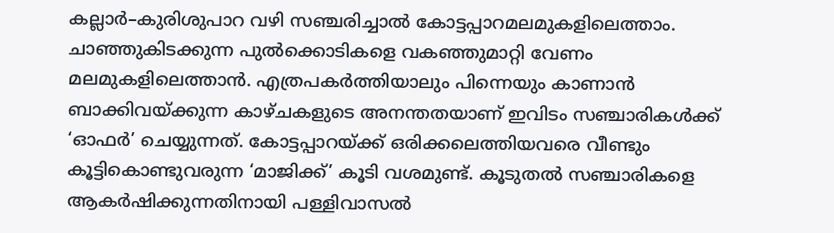കല്ലാര്‍–കുരിശുപാറ വഴി സഞ്ചരിച്ചാല്‍ കോട്ടപ്പാറമലമുകളിലെത്താം. ചാഞ്ഞുകിടക്കുന്ന പുല്‍ക്കൊടികളെ വകഞ്ഞുമാറ്റി വേണം മലമുകളിലെത്താൻ. എത്രപകര്‍ത്തിയാലും പിന്നെയും കാണാന്‍ ബാക്കിവയ്‌ക്കുന്ന കാഴ്‌ചകളുടെ അനന്തതയാണ്‌ ഇവിടം സഞ്ചാരികൾക്ക്‌ ‘ഓഫർ’ ചെയ്യുന്നത്‌. കോട്ടപ്പാറയ്‌ക്ക്‌ ഒരിക്കലെത്തിയവരെ വീണ്ടും കൂട്ടികൊണ്ടുവരുന്ന ‘മാജിക്ക്‌’ കൂടി വശമുണ്ട്‌. കൂടുതൽ സഞ്ചാരികളെ ആകർഷിക്കുന്നതിനായി പള്ളിവാസല്‍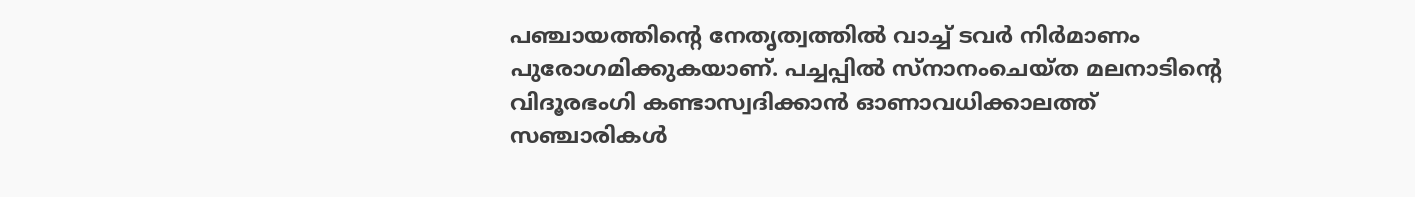പഞ്ചായത്തിന്റെ നേതൃത്വത്തിൽ വാച്ച് ടവര്‍ നിർമാണം പുരോഗമിക്കുകയാണ്‌. പച്ചപ്പില്‍ സ്‌നാനംചെയ്‌ത മലനാടിന്റെ വിദൂരഭംഗി കണ്ടാസ്വദിക്കാന്‍ ഓണാവധിക്കാലത്ത്‌ സഞ്ചാരികള്‍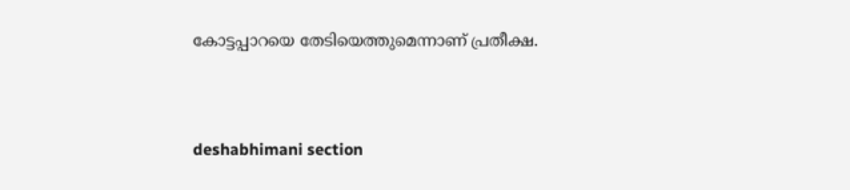കോട്ടപ്പാറയെ തേടിയെത്തുമെന്നാണ്‌ പ്രതീക്ഷ.



deshabhimani section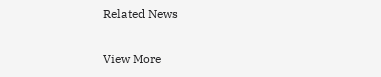Related News

View More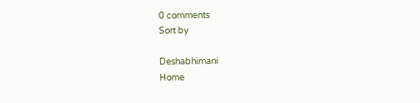0 comments
Sort by

Deshabhimani
Home